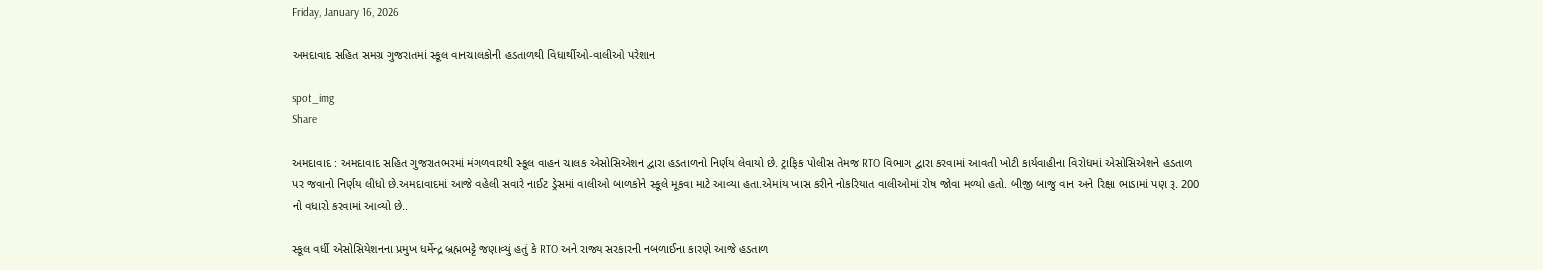Friday, January 16, 2026

અમદાવાદ સહિત સમગ્ર ગુજરાતમાં સ્કૂલ વાનચાલકોની હડતાળથી વિધાર્થીઓ-વાલીઓ પરેશાન

spot_img
Share

અમદાવાદ : અમદાવાદ સહિત ગુજરાતભરમાં મંગળવારથી સ્કૂલ વાહન ચાલક એસોસિએશન દ્વારા હડતાળનો નિર્ણય લેવાયો છે. ટ્રાફિક પોલીસ તેમજ RTO વિભાગ દ્વારા કરવામાં આવતી ખોટી કાર્યવાહીના વિરોધમાં એસોસિએશને હડતાળ પર જવાનો નિર્ણય લીધો છે.અમદાવાદમાં આજે વહેલી સવારે નાઈટ ડ્રેસમાં વાલીઓ બાળકોને સ્કૂલે મૂકવા માટે આવ્યા હતા.એમાંય ખાસ કરીને નોકરિયાત વાલીઓમાં રોષ જોવા મળ્યો હતો. બીજી બાજુ વાન અને રિક્ષા ભાડામાં પણ રૂ. 200 નો વધારો કરવામાં આવ્યો છે..

સ્કૂલ વર્ધી એસોસિયેશનના પ્રમુખ ધર્મેન્દ્ર બ્રહ્મભટ્ટે જણાવ્યું હતું કે RTO અને રાજ્ય સરકારની નબળાઈના કારણે આજે હડતાળ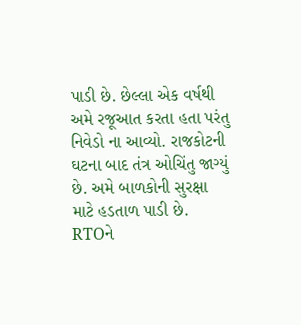પાડી છે. છેલ્લા એક વર્ષથી અમે રજૂઆત કરતા હતા પરંતુ નિવેડો ના આવ્યો. રાજકોટની ઘટના બાદ તંત્ર ઓચિંતુ જાગ્યું છે. અમે બાળકોની સુરક્ષા માટે હડતાળ પાડી છે. RTOને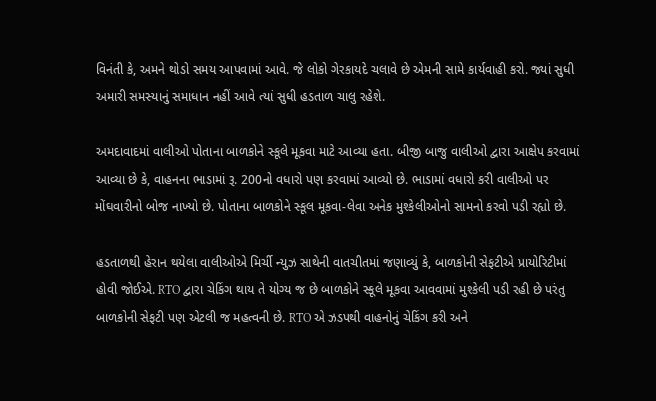વિનંતી કે, અમને થોડો સમય આપવામાં આવે. જે લોકો ગેરકાયદે ચલાવે છે એમની સામે કાર્યવાહી કરો. જ્યાં સુધી અમારી સમસ્યાનું સમાધાન નહીં આવે ત્યાં સુધી હડતાળ ચાલુ રહેશે.

અમદાવાદમાં વાલીઓ પોતાના બાળકોને સ્કૂલે મૂકવા માટે આવ્યા હતા. બીજી બાજુ વાલીઓ દ્વારા આક્ષેપ કરવામાં આવ્યા છે કે, વાહનના ભાડામાં રૂ. 200નો વધારો પણ કરવામાં આવ્યો છે. ભાડામાં વધારો કરી વાલીઓ પર મોંઘવારીનો બોજ નાખ્યો છે. પોતાના બાળકોને સ્કૂલ મૂકવા-લેવા અનેક મુશ્કેલીઓનો સામનો કરવો પડી રહ્યો છે.

હડતાળથી હેરાન થયેલા વાલીઓએ મિર્ચી ન્યુઝ સાથેની વાતચીતમાં જણાવ્યું કે, બાળકોની સેફટીએ પ્રાયોરિટીમાં હોવી જોઈએ. RTO દ્વારા ચેકિંગ થાય તે યોગ્ય જ છે બાળકોને સ્કૂલે મૂકવા આવવામાં મુશ્કેલી પડી રહી છે પરંતુ બાળકોની સેફટી પણ એટલી જ મહત્વની છે. RTO એ ઝડપથી વાહનોનું ચેકિંગ કરી અને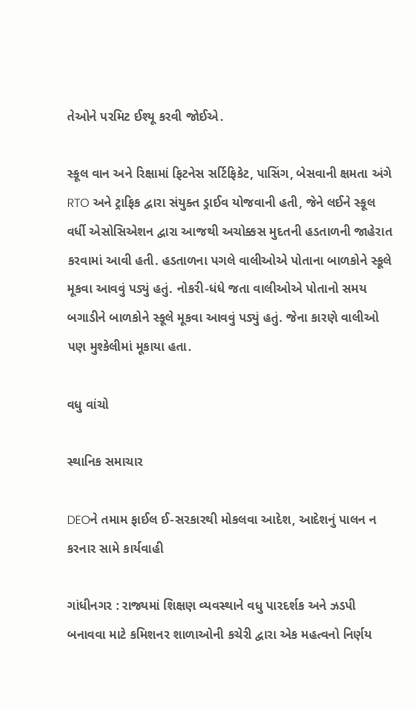તેઓને પરમિટ ઈશ્યૂ કરવી જોઈએ.

સ્કૂલ વાન અને રિક્ષામાં ફિટનેસ સર્ટિફિકેટ, પાસિંગ, બેસવાની ક્ષમતા અંગે RTO અને ટ્રાફિક દ્વારા સંયુક્ત ડ્રાઈવ યોજવાની હતી, જેને લઈને સ્કૂલ વર્ધી એસોસિએશન દ્વારા આજથી અચોક્કસ મુદતની હડતાળની જાહેરાત કરવામાં આવી હતી. હડતાળના પગલે વાલીઓએ પોતાના બાળકોને સ્કૂલે મૂકવા આવવું પડ્યું હતું. નોકરી-ધંધે જતા વાલીઓએ પોતાનો સમય બગાડીને બાળકોને સ્કૂલે મૂકવા આવવું પડ્યું હતું. જેના કારણે વાલીઓ પણ મુશ્કેલીમાં મૂકાયા હતા.

વધુ વાંચો

સ્થાનિક સમાચાર

DEOને તમામ ફાઈલ ઈ-સરકારથી મોકલવા આદેશ, આદેશનું પાલન ન કરનાર સામે કાર્યવાહી

ગાંધીનગર : રાજ્યમાં શિક્ષણ વ્યવસ્થાને વધુ પારદર્શક અને ઝડપી બનાવવા માટે કમિશનર શાળાઓની કચેરી દ્વારા એક મહત્વનો નિર્ણય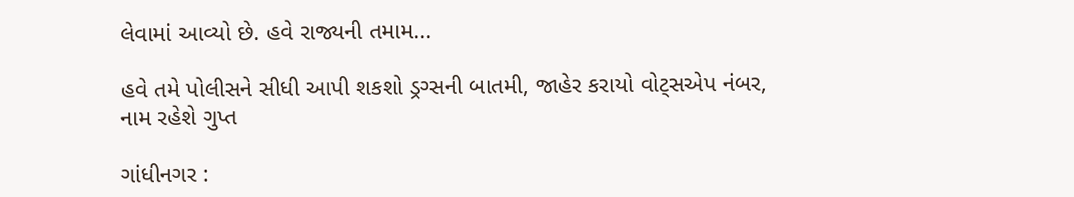લેવામાં આવ્યો છે. હવે રાજ્યની તમામ...

હવે તમે પોલીસને સીધી આપી શકશો ડ્રગ્સની બાતમી, જાહેર કરાયો વોટ્સએપ નંબર, નામ રહેશે ગુપ્ત

ગાંધીનગર :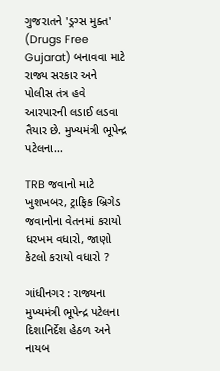ગુજરાતને 'ડ્રગ્સ મુક્ત' (Drugs Free Gujarat) બનાવવા માટે રાજ્ય સરકાર અને પોલીસ તંત્ર હવે આરપારની લડાઈ લડવા તૈયાર છે. મુખ્યમંત્રી ભૂપેન્દ્ર પટેલના...

TRB જવાનો માટે ખુશખબર, ટ્રાફિક બ્રિગેડ જવાનોના વેતનમાં કરાયો ધરખમ વધારો, જાણો કેટલો કરાયો વધારો ?

ગાંધીનગર : રાજ્યના મુખ્યમંત્રી ભૂપેન્દ્ર પટેલના દિશાનિર્દેશ હેઠળ અને નાયબ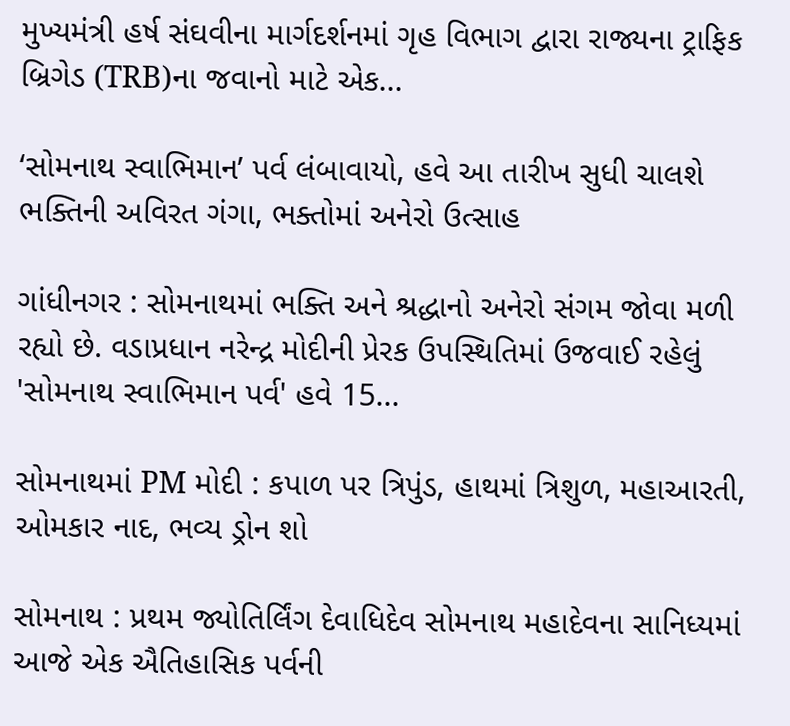મુખ્યમંત્રી હર્ષ સંઘવીના માર્ગદર્શનમાં ગૃહ વિભાગ દ્વારા રાજ્યના ટ્રાફિક બ્રિગેડ (TRB)ના જવાનો માટે એક...

‘સોમનાથ સ્વાભિમાન’ પર્વ લંબાવાયો, હવે આ તારીખ સુધી ચાલશે ભક્તિની અવિરત ગંગા, ભક્તોમાં અનેરો ઉત્સાહ

ગાંધીનગર : સોમનાથમાં ભક્તિ અને શ્રદ્ધાનો અનેરો સંગમ જોવા મળી રહ્યો છે. વડાપ્રધાન નરેન્દ્ર મોદીની પ્રેરક ઉપસ્થિતિમાં ઉજવાઈ રહેલું 'સોમનાથ સ્વાભિમાન પર્વ' હવે 15...

સોમનાથમાં PM મોદી : કપાળ પર ત્રિપુંડ, હાથમાં ત્રિશુળ, મહાઆરતી, ઓમકાર નાદ, ભવ્ય ડ્રોન શો

સોમનાથ : પ્રથમ જ્યોતિર્લિંગ દેવાધિદેવ સોમનાથ મહાદેવના સાનિધ્યમાં આજે એક ઐતિહાસિક પર્વની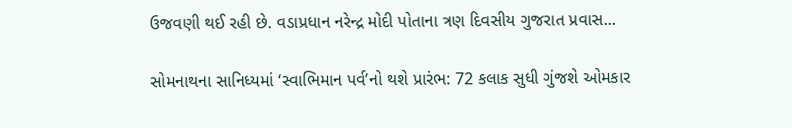ઉજવણી થઈ રહી છે. વડાપ્રધાન નરેન્દ્ર મોદી પોતાના ત્રણ દિવસીય ગુજરાત પ્રવાસ...

સોમનાથના સાનિધ્યમાં ‘સ્વાભિમાન પર્વ’નો થશે પ્રારંભ: 72 કલાક સુધી ગુંજશે ઓમકાર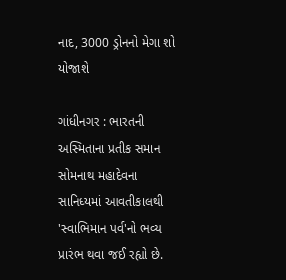નાદ, 3000 ડ્રોનનો મેગા શો યોજાશે

ગાંધીનગર : ભારતની અસ્મિતાના પ્રતીક સમાન સોમનાથ મહાદેવના સાનિધ્યમાં આવતીકાલથી 'સ્વાભિમાન પર્વ'નો ભવ્ય પ્રારંભ થવા જઈ રહ્યો છે.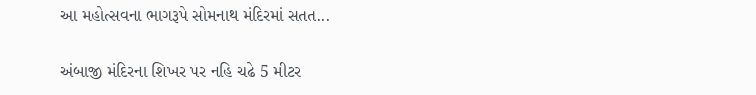આ મહોત્સવના ભાગરૂપે સોમનાથ મંદિરમાં સતત...

અંબાજી મંદિરના શિખર પર નહિ ચઢે 5 મીટર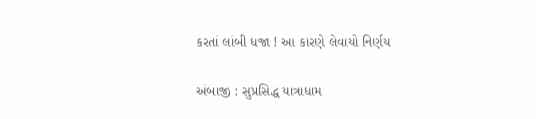કરતાં લાંબી ધજા ! આ કારણે લેવાયો નિર્ણય

અંબાજી : સુપ્રસિદ્ધ યાત્રાધામ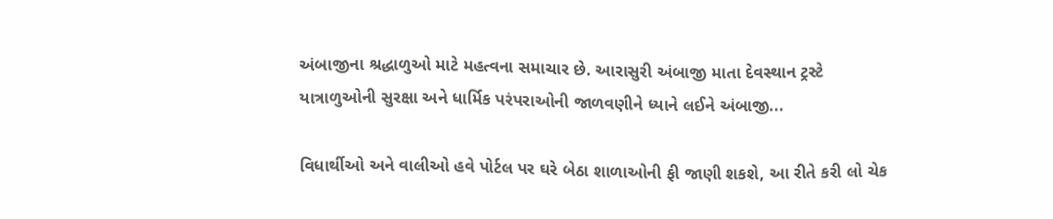અંબાજીના શ્રદ્ધાળુઓ માટે મહત્વના સમાચાર છે. આરાસુરી અંબાજી માતા દેવસ્થાન ટ્રસ્ટે યાત્રાળુઓની સુરક્ષા અને ધાર્મિક પરંપરાઓની જાળવણીને ધ્યાને લઈને અંબાજી...

વિધાર્થીઓ અને વાલીઓ હવે પોર્ટલ પર ઘરે બેઠા શાળાઓની ફી જાણી શકશે, આ રીતે કરી લો ચેક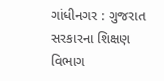ગાંધીનગર : ગુજરાત સરકારના શિક્ષણ વિભાગ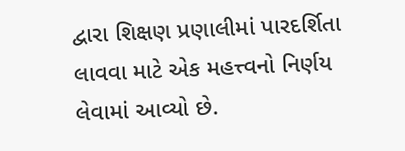દ્વારા શિક્ષણ પ્રણાલીમાં પારદર્શિતા લાવવા માટે એક મહત્ત્વનો નિર્ણય લેવામાં આવ્યો છે.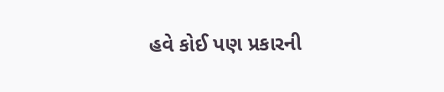હવે કોઈ પણ પ્રકારની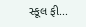સ્કૂલ ફી...